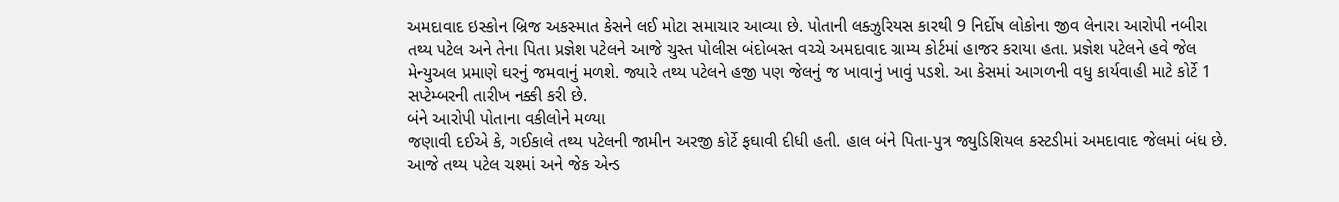અમદાવાદ ઇસ્કોન બ્રિજ અકસ્માત કેસને લઈ મોટા સમાચાર આવ્યા છે. પોતાની લક્ઝુરિયસ કારથી 9 નિર્દોષ લોકોના જીવ લેનારા આરોપી નબીરા તથ્ય પટેલ અને તેના પિતા પ્રજ્ઞેશ પટેલને આજે ચુસ્ત પોલીસ બંદોબસ્ત વચ્ચે અમદાવાદ ગ્રામ્ય કોર્ટમાં હાજર કરાયા હતા. પ્રજ્ઞેશ પટેલને હવે જેલ મેન્યુઅલ પ્રમાણે ઘરનું જમવાનું મળશે. જ્યારે તથ્ય પટેલને હજી પણ જેલનું જ ખાવાનું ખાવું પડશે. આ કેસમાં આગળની વધુ કાર્યવાહી માટે કોર્ટે 1 સપ્ટેમ્બરની તારીખ નક્કી કરી છે.
બંને આરોપી પોતાના વકીલોને મળ્યા
જણાવી દઈએ કે, ગઈકાલે તથ્ય પટેલની જામીન અરજી કોર્ટે ફઘાવી દીધી હતી. હાલ બંને પિતા-પુત્ર જ્યુડિશિયલ કસ્ટડીમાં અમદાવાદ જેલમાં બંધ છે. આજે તથ્ય પટેલ ચશ્માં અને જેક એન્ડ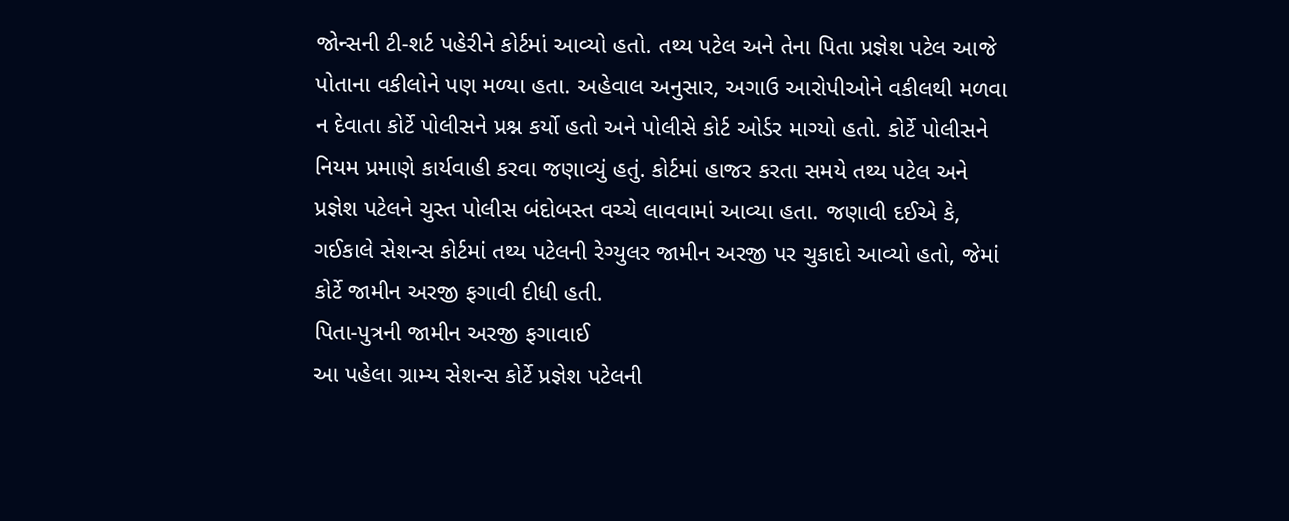જોન્સની ટી-શર્ટ પહેરીને કોર્ટમાં આવ્યો હતો. તથ્ય પટેલ અને તેના પિતા પ્રજ્ઞેશ પટેલ આજે પોતાના વકીલોને પણ મળ્યા હતા. અહેવાલ અનુસાર, અગાઉ આરોપીઓને વકીલથી મળવા ન દેવાતા કોર્ટે પોલીસને પ્રશ્ન કર્યો હતો અને પોલીસે કોર્ટ ઓર્ડર માગ્યો હતો. કોર્ટે પોલીસને નિયમ પ્રમાણે કાર્યવાહી કરવા જણાવ્યું હતું. કોર્ટમાં હાજર કરતા સમયે તથ્ય પટેલ અને પ્રજ્ઞેશ પટેલને ચુસ્ત પોલીસ બંદોબસ્ત વચ્ચે લાવવામાં આવ્યા હતા. જણાવી દઈએ કે, ગઈકાલે સેશન્સ કોર્ટમાં તથ્ય પટેલની રેગ્યુલર જામીન અરજી પર ચુકાદો આવ્યો હતો, જેમાં કોર્ટે જામીન અરજી ફગાવી દીધી હતી.
પિતા-પુત્રની જામીન અરજી ફગાવાઈ
આ પહેલા ગ્રામ્ય સેશન્સ કોર્ટે પ્રજ્ઞેશ પટેલની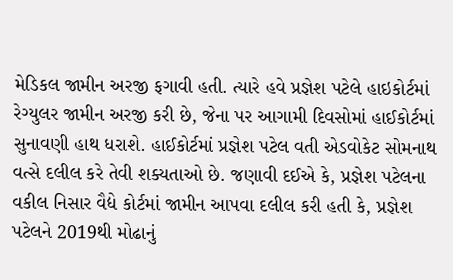મેડિકલ જામીન અરજી ફગાવી હતી. ત્યારે હવે પ્રજ્ઞેશ પટેલે હાઇકોર્ટમાં રેગ્યુલર જામીન અરજી કરી છે, જેના પર આગામી દિવસોમાં હાઈકોર્ટમાં સુનાવણી હાથ ધરાશે. હાઈકોર્ટમાં પ્રજ્ઞેશ પટેલ વતી એડવોકેટ સોમનાથ વત્સે દલીલ કરે તેવી શક્યતાઓ છે. જણાવી દઈએ કે, પ્રજ્ઞેશ પટેલના વકીલ નિસાર વૈદ્યે કોર્ટમાં જામીન આપવા દલીલ કરી હતી કે, પ્રજ્ઞેશ પટેલને 2019થી મોઢાનું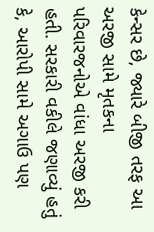કેન્સર છે, જ્યારે બીજી તરફ આ અરજી સામે મૃતકના પરિવારજનોએ વાંધા અરજી કરી હતી. સરકારી વકીલે જણાવ્યું હતું કે, આરોપી સામે અગાઉ પણ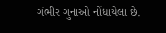ગંભીર ગુનાઓ નોંધાયેલા છે.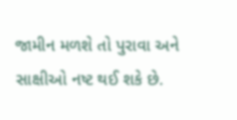જામીન મળશે તો પુરાવા અને સાક્ષીઓ નષ્ટ થઈ શકે છે.